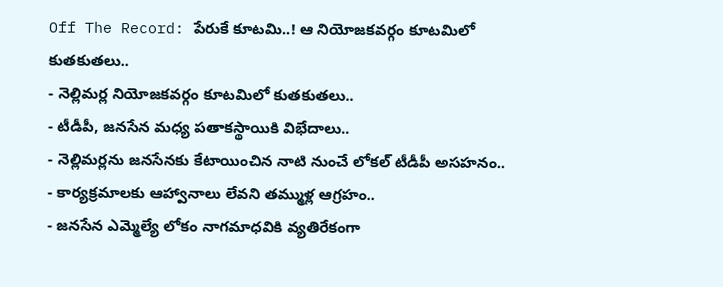Off The Record: పేరుకే కూటమి..! ఆ నియోజకవర్గం కూటమిలో కుతకుతలు..
- నెల్లిమర్ల నియోజకవర్గం కూటమిలో కుతకుతలు..
- టీడీపీ, జనసేన మధ్య పతాకస్థాయికి విభేదాలు..
- నెల్లిమర్లను జనసేనకు కేటాయించిన నాటి నుంచే లోకల్ టీడీపీ అసహనం..
- కార్యక్రమాలకు ఆహ్వానాలు లేవని తమ్ముళ్ల ఆగ్రహం..
- జనసేన ఎమ్మెల్యే లోకం నాగమాధవికి వ్యతిరేకంగా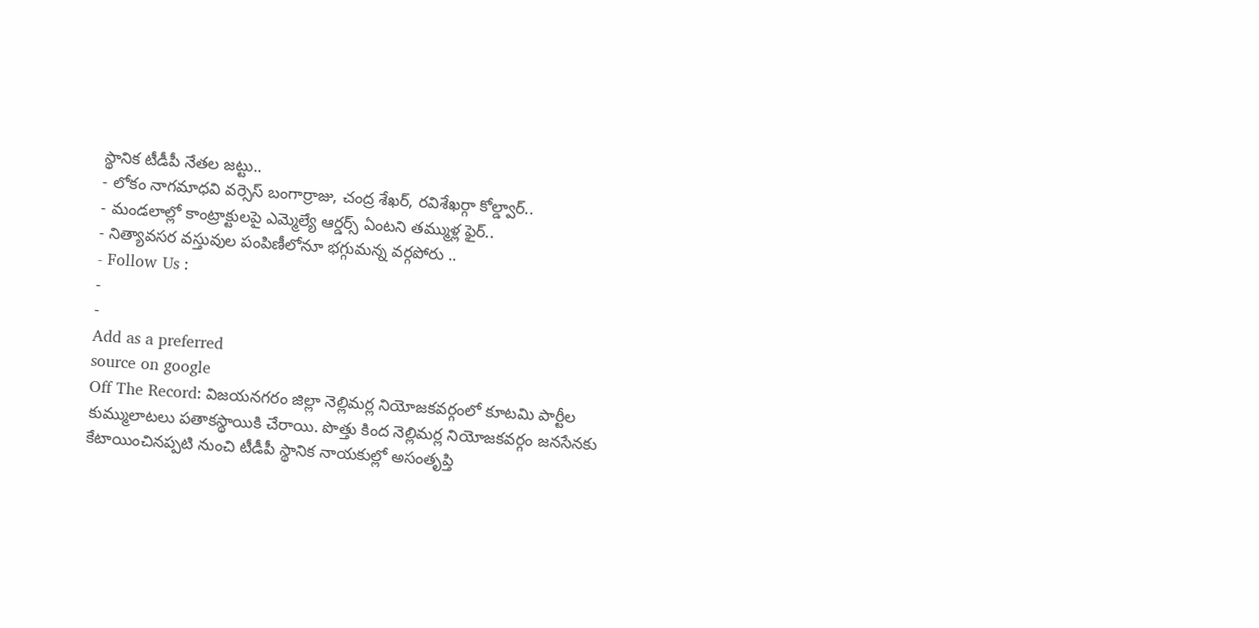స్థానిక టీడీపీ నేతల జట్టు..
- లోకం నాగమాధవి వర్సెస్ బంగార్రాజు, చంద్ర శేఖర్, రవిశేఖర్గా కోల్డ్వార్..
- మండలాల్లో కాంట్రాక్టులపై ఎమ్మెల్యే ఆర్డర్స్ ఏంటని తమ్ముళ్ల ఫైర్..
- నిత్యావసర వస్తువుల పంపిణీలోనూ భగ్గుమన్న వర్గపోరు ..
- Follow Us :
-
-
Add as a preferred
source on google
Off The Record: విజయనగరం జిల్లా నెల్లిమర్ల నియోజకవర్గంలో కూటమి పార్టీల కుమ్ములాటలు పతాకస్థాయికి చేరాయి. పొత్తు కింద నెల్లిమర్ల నియోజకవర్గం జనసేనకు కేటాయించినప్పటి నుంచి టీడీపీ స్థానిక నాయకుల్లో అసంతృప్తి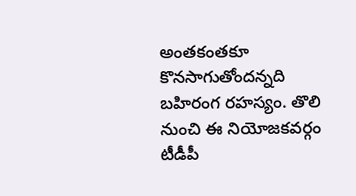అంతకంతకూ కొనసాగుతోందన్నది బహిరంగ రహస్యం. తొలి నుంచి ఈ నియోజకవర్గం టీడీపీ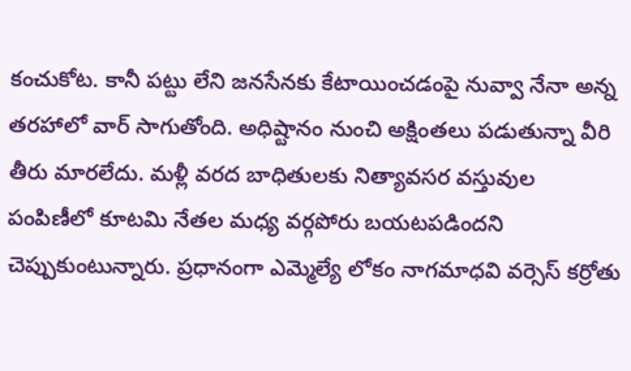కంచుకోట. కానీ పట్టు లేని జనసేనకు కేటాయించడంపై నువ్వా నేనా అన్న తరహాలో వార్ సాగుతోంది. అధిష్టానం నుంచి అక్షింతలు పడుతున్నా వీరి తీరు మారలేదు. మళ్లీ వరద బాధితులకు నిత్యావసర వస్తువుల పంపిణీలో కూటమి నేతల మధ్య వర్గపోరు బయటపడిందని చెప్పుకుంటున్నారు. ప్రధానంగా ఎమ్మెల్యే లోకం నాగమాధవి వర్సెస్ కర్రోతు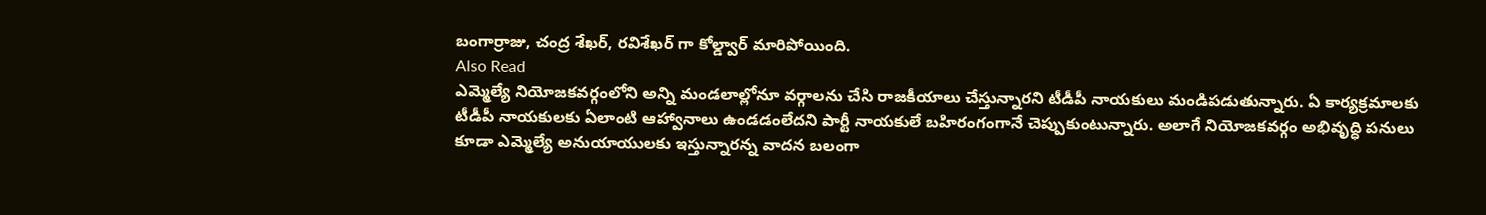బంగార్రాజు, చంద్ర శేఖర్, రవిశేఖర్ గా కోల్డ్వార్ మారిపోయింది.
Also Read
ఎమ్మెల్యే నియోజకవర్గంలోని అన్ని మండలాల్లోనూ వర్గాలను చేసి రాజకీయాలు చేస్తున్నారని టీడీపీ నాయకులు మండిపడుతున్నారు. ఏ కార్యక్రమాలకు టీడీపీ నాయకులకు ఏలాంటి ఆహ్వానాలు ఉండడంలేదని పార్టీ నాయకులే బహిరంగంగానే చెప్పుకుంటున్నారు. అలాగే నియోజకవర్గం అభివృద్ధి పనులు కూడా ఎమ్మెల్యే అనుయాయులకు ఇస్తున్నారన్న వాదన బలంగా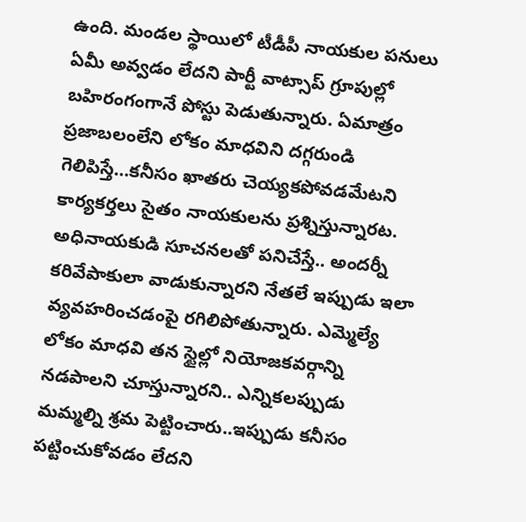ఉంది. మండల స్థాయిలో టీడీపీ నాయకుల పనులు ఏమీ అవ్వడం లేదని పార్టీ వాట్సాప్ గ్రూపుల్లో బహిరంగంగానే పోస్టు పెడుతున్నారు. ఏమాత్రం ప్రజాబలంలేని లోకం మాధవిని దగ్గరుండి గెలిపిస్తే…కనీసం ఖాతరు చెయ్యకపోవడమేటని కార్యకర్తలు సైతం నాయకులను ప్రశ్నిస్తున్నారట. అధినాయకుడి సూచనలతో పనిచేస్తే.. అందర్నీ కరివేపాకులా వాడుకున్నారని నేతలే ఇప్పుడు ఇలా వ్యవహరించడంపై రగిలిపోతున్నారు. ఎమ్మెల్యే లోకం మాధవి తన స్టైల్లో నియోజకవర్గాన్ని నడపాలని చూస్తున్నారని.. ఎన్నికలప్పుడు మమ్మల్ని శ్రమ పెట్టించారు..ఇప్పుడు కనీసం పట్టించుకోవడం లేదని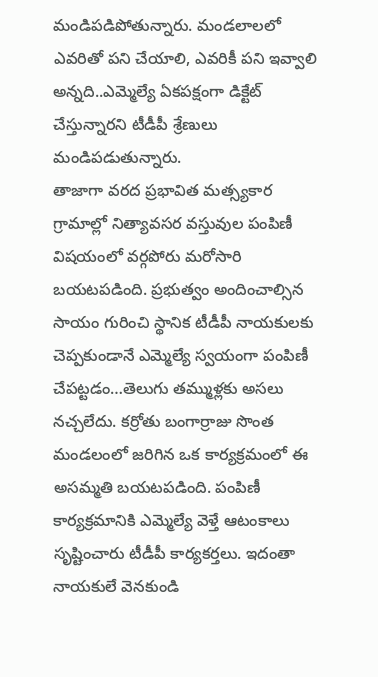మండిపడిపోతున్నారు. మండలాలలో ఎవరితో పని చేయాలి, ఎవరికీ పని ఇవ్వాలి అన్నది..ఎమ్మెల్యే ఏకపక్షంగా డిక్టేట్ చేస్తున్నారని టీడీపీ శ్రేణులు మండిపడుతున్నారు.
తాజాగా వరద ప్రభావిత మత్స్యకార గ్రామాల్లో నిత్యావసర వస్తువుల పంపిణీ విషయంలో వర్గపోరు మరోసారి బయటపడింది. ప్రభుత్వం అందించాల్సిన సాయం గురించి స్థానిక టీడీపీ నాయకులకు చెప్పకుండానే ఎమ్మెల్యే స్వయంగా పంపిణీ చేపట్టడం…తెలుగు తమ్ముళ్లకు అసలు నచ్చలేదు. కర్రోతు బంగార్రాజు సొంత మండలంలో జరిగిన ఒక కార్యక్రమంలో ఈ అసమ్మతి బయటపడింది. పంపిణీ కార్యక్రమానికి ఎమ్మెల్యే వెళ్తే ఆటంకాలు సృష్టించారు టీడీపీ కార్యకర్తలు. ఇదంతా నాయకులే వెనకుండి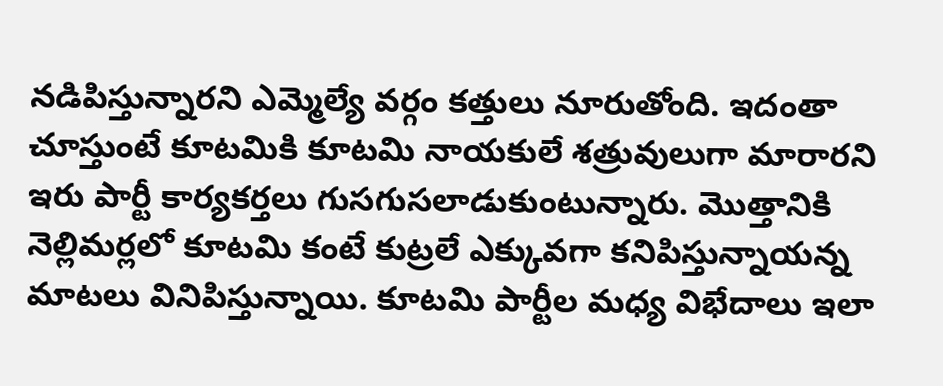నడిపిస్తున్నారని ఎమ్మెల్యే వర్గం కత్తులు నూరుతోంది. ఇదంతా చూస్తుంటే కూటమికి కూటమి నాయకులే శత్రువులుగా మారారని ఇరు పార్టీ కార్యకర్తలు గుసగుసలాడుకుంటున్నారు. మొత్తానికి నెల్లిమర్లలో కూటమి కంటే కుట్రలే ఎక్కువగా కనిపిస్తున్నాయన్న మాటలు వినిపిస్తున్నాయి. కూటమి పార్టీల మధ్య విభేదాలు ఇలా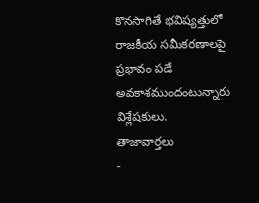కొనసాగితే భవిష్యత్తులో రాజకీయ సమీకరణాలపై ప్రభావం పడే అవకాశముందంటున్నారు విశ్లేషకులు.
తాజావార్తలు
-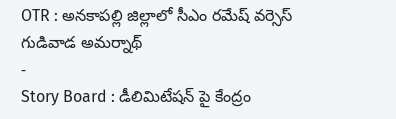OTR : అనకాపల్లి జిల్లాలో సీఎం రమేష్ వర్సెస్ గుడివాడ అమర్నాథ్
-
Story Board : డీలిమిటేషన్ పై కేంద్రం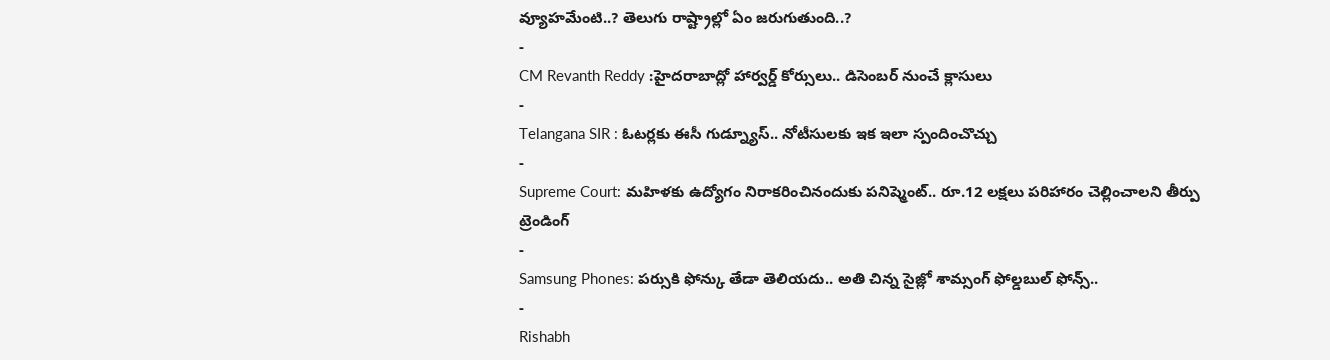వ్యూహమేంటి..? తెలుగు రాష్ట్రాల్లో ఏం జరుగుతుంది..?
-
CM Revanth Reddy :హైదరాబాద్లో హార్వర్డ్ కోర్సులు.. డిసెంబర్ నుంచే క్లాసులు
-
Telangana SIR : ఓటర్లకు ఈసీ గుడ్న్యూస్.. నోటీసులకు ఇక ఇలా స్పందించొచ్చు
-
Supreme Court: మహిళకు ఉద్యోగం నిరాకరించినందుకు పనిష్మెంట్.. రూ.12 లక్షలు పరిహారం చెల్లించాలని తీర్పు
ట్రెండింగ్
-
Samsung Phones: పర్సుకి ఫోన్కు తేడా తెలియదు.. అతి చిన్న సైజ్లో శామ్సంగ్ ఫోల్డబుల్ ఫోన్స్..
-
Rishabh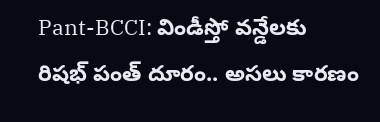Pant-BCCI: విండీస్తో వన్డేలకు రిషభ్ పంత్ దూరం.. అసలు కారణం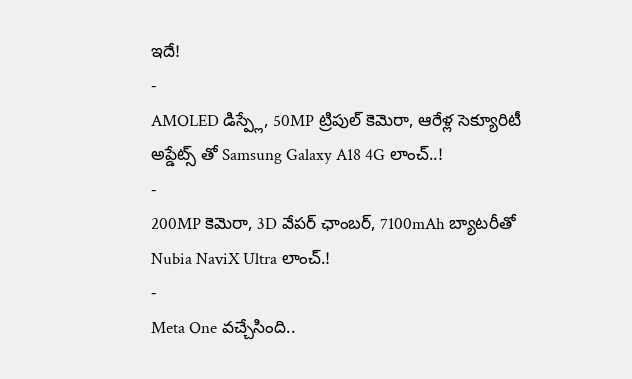ఇదే!
-
AMOLED డిస్ప్లే, 50MP ట్రిపుల్ కెమెరా, ఆరేళ్ల సెక్యూరిటీ అప్డేట్స్ తో Samsung Galaxy A18 4G లాంచ్..!
-
200MP కెమెరా, 3D వేపర్ ఛాంబర్, 7100mAh బ్యాటరీతో Nubia NaviX Ultra లాంచ్.!
-
Meta One వచ్చేసింది..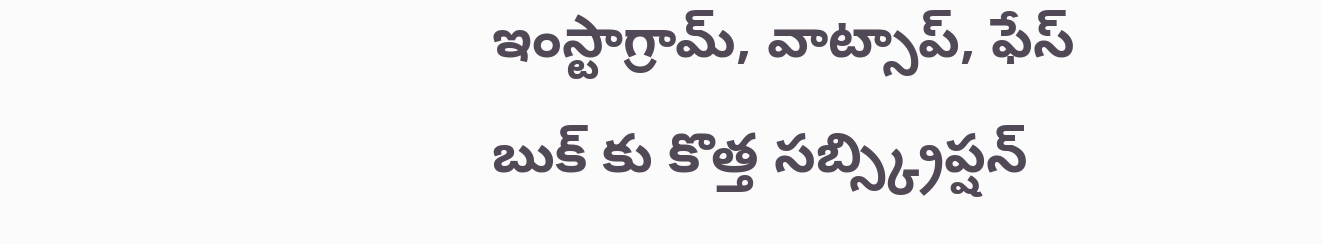ఇంస్టాగ్రామ్, వాట్సాప్, ఫేస్ బుక్ కు కొత్త సబ్స్క్రిప్షన్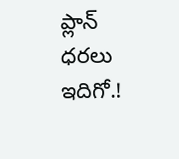ప్లాన్ ధరలు ఇదిగో.!